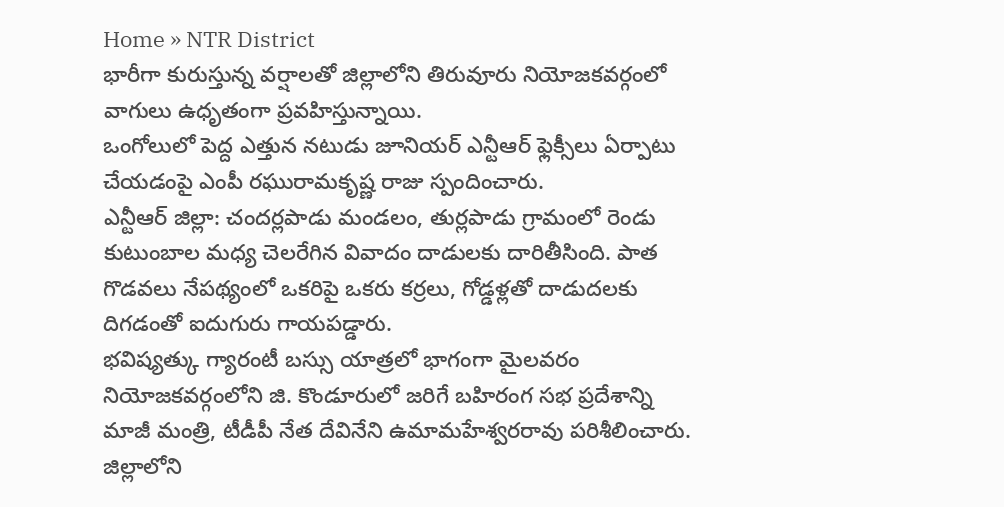Home » NTR District
భారీగా కురుస్తున్న వర్షాలతో జిల్లాలోని తిరువూరు నియోజకవర్గంలో వాగులు ఉధృతంగా ప్రవహిస్తున్నాయి.
ఒంగోలులో పెద్ద ఎత్తున నటుడు జూనియర్ ఎన్టీఆర్ ఫ్లెక్సీలు ఏర్పాటు చేయడంపై ఎంపీ రఘురామకృష్ణ రాజు స్పందించారు.
ఎన్టీఆర్ జిల్లా: చందర్లపాడు మండలం, తుర్లపాడు గ్రామంలో రెండు కుటుంబాల మధ్య చెలరేగిన వివాదం దాడులకు దారితీసింది. పాత గొడవలు నేపథ్యంలో ఒకరిపై ఒకరు కర్రలు, గోడ్డళ్లతో దాడుదలకు దిగడంతో ఐదుగురు గాయపడ్డారు.
భవిష్యత్కు గ్యారంటీ బస్సు యాత్రలో భాగంగా మైలవరం నియోజకవర్గంలోని జి. కొండూరులో జరిగే బహిరంగ సభ ప్రదేశాన్ని మాజీ మంత్రి, టీడీపీ నేత దేవినేని ఉమామహేశ్వరరావు పరిశీలించారు.
జిల్లాలోని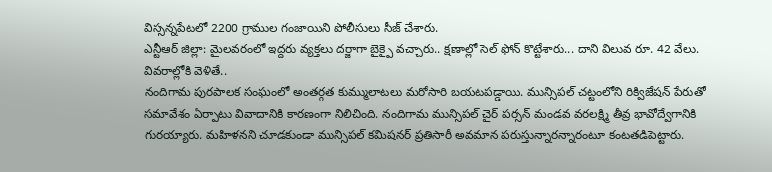విస్సన్నపేటలో 2200 గ్రాముల గంజాయిని పోలీసులు సీజ్ చేశారు.
ఎన్టీఆర్ జిల్లా: మైలవరంలో ఇద్దరు వ్యక్తలు దర్జాగా బైక్పై వచ్చారు.. క్షణాల్లో సెల్ ఫోన్ కొట్టేశారు... దాని విలువ రూ. 42 వేలు. వివరాల్లోకి వెళితే..
నందిగామ పురపాలక సంఘంలో అంతర్గత కుమ్ములాటలు మరోసారి బయటపడ్డాయి. మున్సిపల్ చట్టంలోని రిక్విజేషన్ పేరుతో సమావేశం ఏర్పాటు వివాదానికి కారణంగా నిలిచింది. నందిగామ మున్సిపల్ చైర్ పర్సన్ మండవ వరలక్ష్మి తీవ్ర భావోద్వేగానికి గురయ్యారు. మహిళనని చూడకుండా మున్సిపల్ కమిషనర్ ప్రతిసారీ అవమాన పరుస్తున్నారన్నారంటూ కంటతడిపెట్టారు.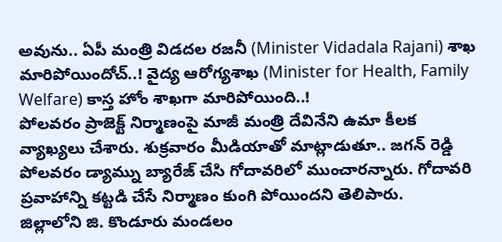అవును.. ఏపీ మంత్రి విడదల రజనీ (Minister Vidadala Rajani) శాఖ మారిపోయిందోచ్..! వైద్య ఆరోగ్యశాఖ (Minister for Health, Family Welfare) కాస్త హోం శాఖగా మారిపోయింది..!
పోలవరం ప్రాజెక్ట్ నిర్మాణంపై మాజీ మంత్రి దేవినేని ఉమా కీలక వ్యాఖ్యలు చేశారు. శుక్రవారం మీడియాతో మాట్లాడుతూ.. జగన్ రెడ్డి పోలవరం డ్యామ్ను బ్యారేజ్ చేసి గోదావరిలో ముంచారన్నారు. గోదావరి ప్రవాహాన్ని కట్టడి చేసే నిర్మాణం కుంగి పోయిందని తెలిపారు.
జిల్లాలోని జి. కొండూరు మండలం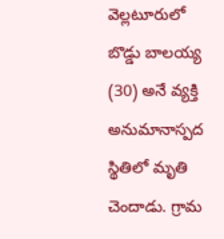వెల్లటూరులో బొడ్డు బాలయ్య (30) అనే వ్యక్తి అనుమానాస్పద స్థితిలో మృతి చెందాడు. గ్రామ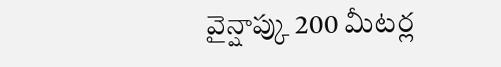వైన్షాప్కు 200 మీటర్ల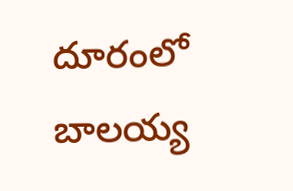దూరంలో బాలయ్య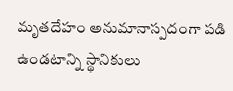మృతదేహం అనుమానాస్పదంగా పడి ఉండటాన్ని స్థానికులు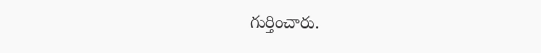గుర్తించారు.